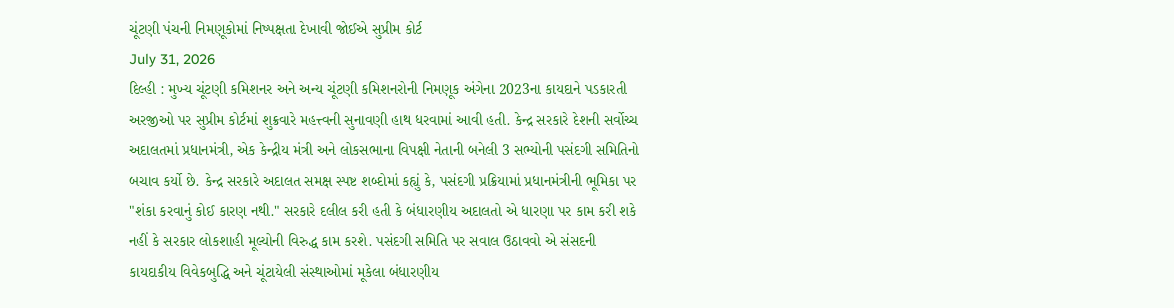ચૂંટણી પંચની નિમણૂકોમાં નિષ્પક્ષતા દેખાવી જોઈએ સુપ્રીમ કોર્ટ
July 31, 2026
દિલ્હી : મુખ્ય ચૂંટણી કમિશનર અને અન્ય ચૂંટણી કમિશનરોની નિમણૂક અંગેના 2023ના કાયદાને પડકારતી અરજીઓ પર સુપ્રીમ કોર્ટમાં શુક્રવારે મહત્ત્વની સુનાવણી હાથ ધરવામાં આવી હતી. કેન્દ્ર સરકારે દેશની સર્વોચ્ચ અદાલતમાં પ્રધાનમંત્રી, એક કેન્દ્રીય મંત્રી અને લોકસભાના વિપક્ષી નેતાની બનેલી 3 સભ્યોની પસંદગી સમિતિનો બચાવ કર્યો છે. કેન્દ્ર સરકારે અદાલત સમક્ષ સ્પષ્ટ શબ્દોમાં કહ્યું કે, પસંદગી પ્રક્રિયામાં પ્રધાનમંત્રીની ભૂમિકા પર "શંકા કરવાનું કોઈ કારણ નથી." સરકારે દલીલ કરી હતી કે બંધારણીય અદાલતો એ ધારણા પર કામ કરી શકે નહીં કે સરકાર લોકશાહી મૂલ્યોની વિરુદ્ધ કામ કરશે. પસંદગી સમિતિ પર સવાલ ઉઠાવવો એ સંસદની કાયદાકીય વિવેકબુદ્ધિ અને ચૂંટાયેલી સંસ્થાઓમાં મૂકેલા બંધારણીય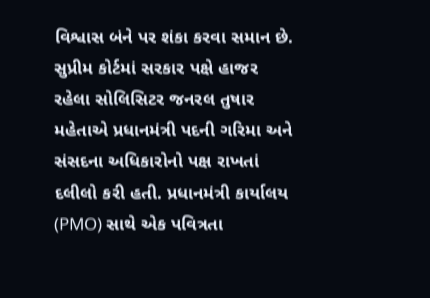વિશ્વાસ બંને પર શંકા કરવા સમાન છે.
સુપ્રીમ કોર્ટમાં સરકાર પક્ષે હાજર રહેલા સોલિસિટર જનરલ તુષાર મહેતાએ પ્રધાનમંત્રી પદની ગરિમા અને સંસદના અધિકારોનો પક્ષ રાખતાં દલીલો કરી હતી. પ્રધાનમંત્રી કાર્યાલય (PMO) સાથે એક પવિત્રતા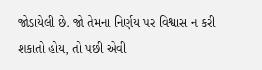જોડાયેલી છે. જો તેમના નિર્ણય પર વિશ્વાસ ન કરી શકાતો હોય, તો પછી એવી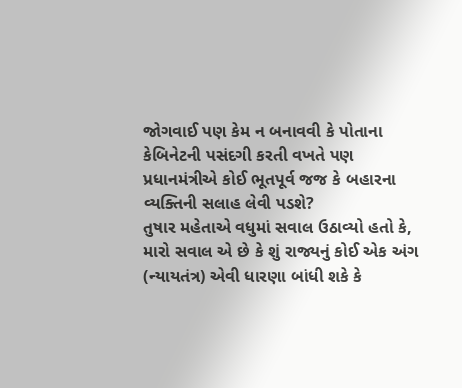જોગવાઈ પણ કેમ ન બનાવવી કે પોતાના કેબિનેટની પસંદગી કરતી વખતે પણ પ્રધાનમંત્રીએ કોઈ ભૂતપૂર્વ જજ કે બહારના વ્યક્તિની સલાહ લેવી પડશે?
તુષાર મહેતાએ વધુમાં સવાલ ઉઠાવ્યો હતો કે, મારો સવાલ એ છે કે શું રાજ્યનું કોઈ એક અંગ (ન્યાયતંત્ર) એવી ધારણા બાંધી શકે કે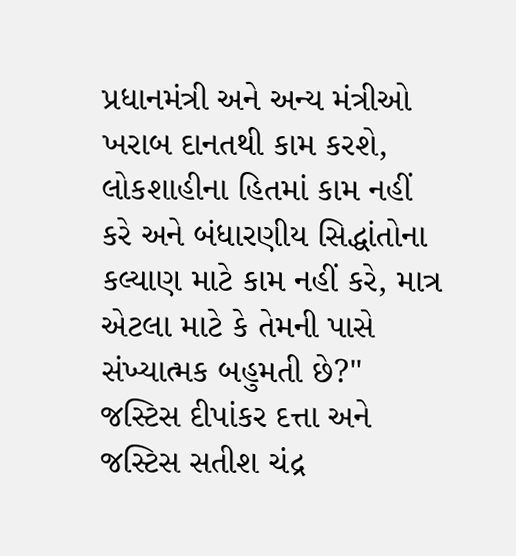પ્રધાનમંત્રી અને અન્ય મંત્રીઓ ખરાબ દાનતથી કામ કરશે, લોકશાહીના હિતમાં કામ નહીં કરે અને બંધારણીય સિદ્ધાંતોના કલ્યાણ માટે કામ નહીં કરે, માત્ર એટલા માટે કે તેમની પાસે સંખ્યાત્મક બહુમતી છે?"
જસ્ટિસ દીપાંકર દત્તા અને જસ્ટિસ સતીશ ચંદ્ર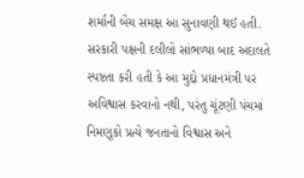શર્માની બેંચ સમક્ષ આ સુનાવણી થઈ હતી. સરકારી પક્ષની દલીલો સાંભળ્યા બાદ અદાલતે સ્પષ્ટતા કરી હતી કે આ મુદ્દો પ્રધાનમંત્રી પર અવિશ્વાસ કરવાનો નથી, પરંતુ ચૂંટણી પંચમાં નિમણૂકો પ્રત્યે જનતાનો વિશ્વાસ અને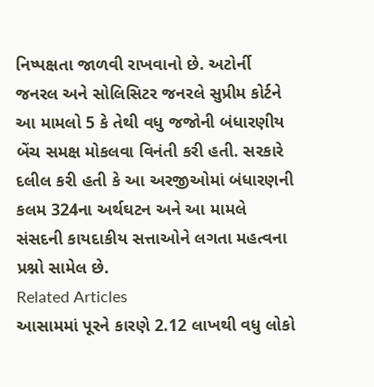નિષ્પક્ષતા જાળવી રાખવાનો છે. અટોર્ની જનરલ અને સોલિસિટર જનરલે સુપ્રીમ કોર્ટને આ મામલો 5 કે તેથી વધુ જજોની બંધારણીય બેંચ સમક્ષ મોકલવા વિનંતી કરી હતી. સરકારે દલીલ કરી હતી કે આ અરજીઓમાં બંધારણની કલમ 324ના અર્થઘટન અને આ મામલે સંસદની કાયદાકીય સત્તાઓને લગતા મહત્વના પ્રશ્નો સામેલ છે.
Related Articles
આસામમાં પૂરને કારણે 2.12 લાખથી વધુ લોકો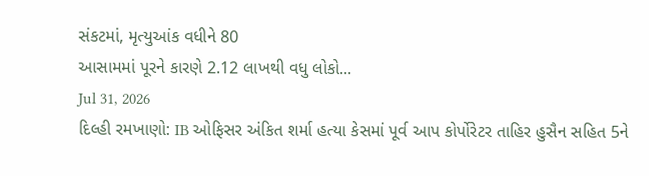સંકટમાં, મૃત્યુઆંક વધીને 80
આસામમાં પૂરને કારણે 2.12 લાખથી વધુ લોકો...
Jul 31, 2026
દિલ્હી રમખાણો: IB ઓફિસર અંકિત શર્મા હત્યા કેસમાં પૂર્વ આપ કોર્પોરેટર તાહિર હુસૈન સહિત 5ને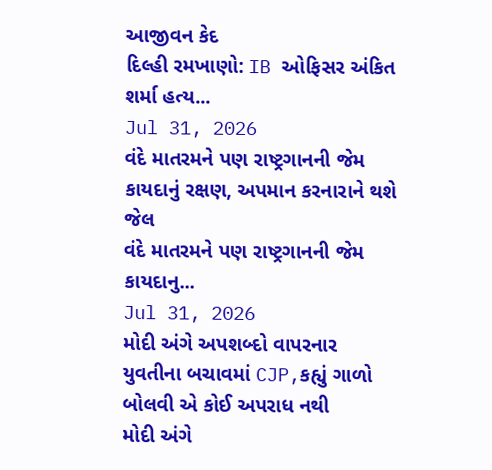આજીવન કેદ
દિલ્હી રમખાણો: IB ઓફિસર અંકિત શર્મા હત્ય...
Jul 31, 2026
વંદે માતરમને પણ રાષ્ટ્રગાનની જેમ કાયદાનું રક્ષણ, અપમાન કરનારાને થશે જેલ
વંદે માતરમને પણ રાષ્ટ્રગાનની જેમ કાયદાનુ...
Jul 31, 2026
મોદી અંગે અપશબ્દો વાપરનાર યુવતીના બચાવમાં CJP,કહ્યું ગાળો બોલવી એ કોઈ અપરાધ નથી
મોદી અંગે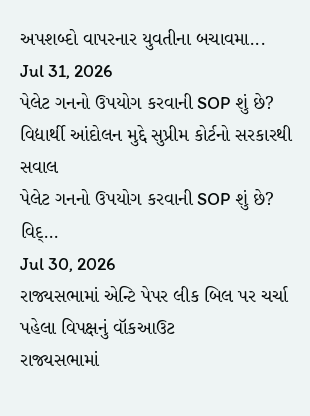અપશબ્દો વાપરનાર યુવતીના બચાવમા...
Jul 31, 2026
પેલેટ ગનનો ઉપયોગ કરવાની SOP શું છે? વિદ્યાર્થી આંદોલન મુદ્દે સુપ્રીમ કોર્ટનો સરકારથી સવાલ
પેલેટ ગનનો ઉપયોગ કરવાની SOP શું છે? વિદ્...
Jul 30, 2026
રાજ્યસભામાં એન્ટિ પેપર લીક બિલ પર ચર્ચા પહેલા વિપક્ષનું વૉકઆઉટ
રાજ્યસભામાં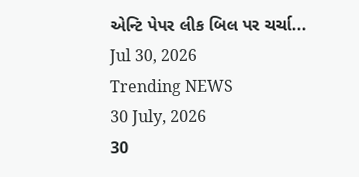એન્ટિ પેપર લીક બિલ પર ચર્ચા...
Jul 30, 2026
Trending NEWS
30 July, 2026
30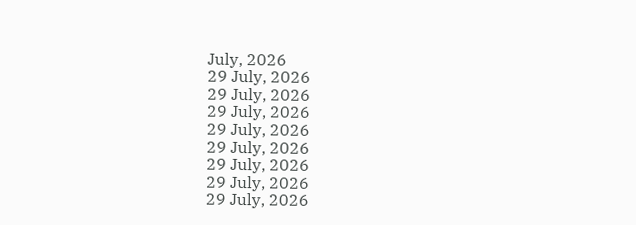July, 2026
29 July, 2026
29 July, 2026
29 July, 2026
29 July, 2026
29 July, 2026
29 July, 2026
29 July, 2026
29 July, 2026